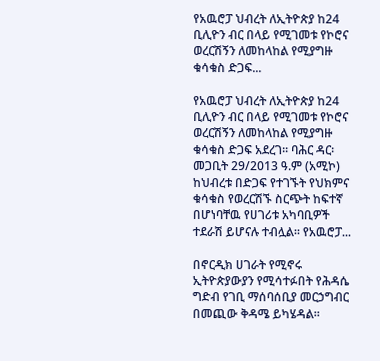የአዉሮፓ ህብረት ለኢትዮጵያ ከ24 ቢሊዮን ብር በላይ የሚገመቱ የኮሮና ወረርሽኝን ለመከላከል የሚያግዙ ቁሳቁስ ድጋፍ...

የአዉሮፓ ህብረት ለኢትዮጵያ ከ24 ቢሊዮን ብር በላይ የሚገመቱ የኮሮና ወረርሽኝን ለመከላከል የሚያግዙ ቁሳቁስ ድጋፍ አደረገ፡፡ ባሕር ዳር፡ መጋቢት 29/2013 ዓ.ም (አሚኮ) ከህብረቱ በድጋፍ የተገኙት የህክምና ቁሳቁስ የወረርሽኙ ስርጭት ከፍተኛ በሆነባቸዉ የሀገሪቱ አካባቢዎች ተደራሽ ይሆናሉ ተብሏል፡፡ የአዉሮፓ...

በኖርዲክ ሀገራት የሚኖሩ ኢትዮጵያውያን የሚሳተፉበት የሕዳሴ ግድብ የገቢ ማሰባሰቢያ መርኃግብር በመጪው ቅዳሜ ይካሄዳል፡፡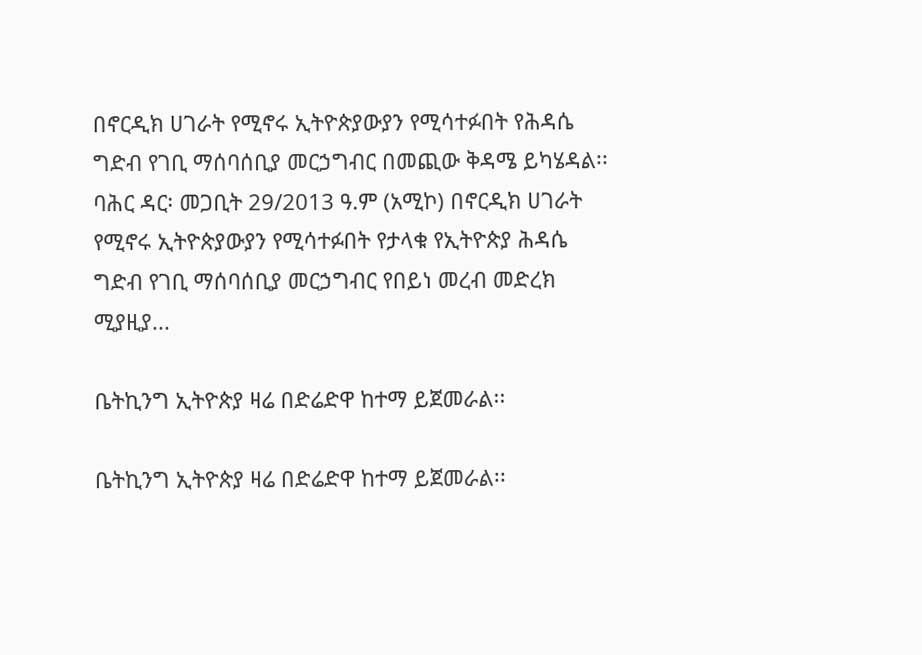በኖርዲክ ሀገራት የሚኖሩ ኢትዮጵያውያን የሚሳተፉበት የሕዳሴ ግድብ የገቢ ማሰባሰቢያ መርኃግብር በመጪው ቅዳሜ ይካሄዳል፡፡ ባሕር ዳር፡ መጋቢት 29/2013 ዓ.ም (አሚኮ) በኖርዲክ ሀገራት የሚኖሩ ኢትዮጵያውያን የሚሳተፉበት የታላቁ የኢትዮጵያ ሕዳሴ ግድብ የገቢ ማሰባሰቢያ መርኃግብር የበይነ መረብ መድረክ ሚያዚያ...

ቤትኪንግ ኢትዮጵያ ዛሬ በድሬድዋ ከተማ ይጀመራል፡፡

ቤትኪንግ ኢትዮጵያ ዛሬ በድሬድዋ ከተማ ይጀመራል፡፡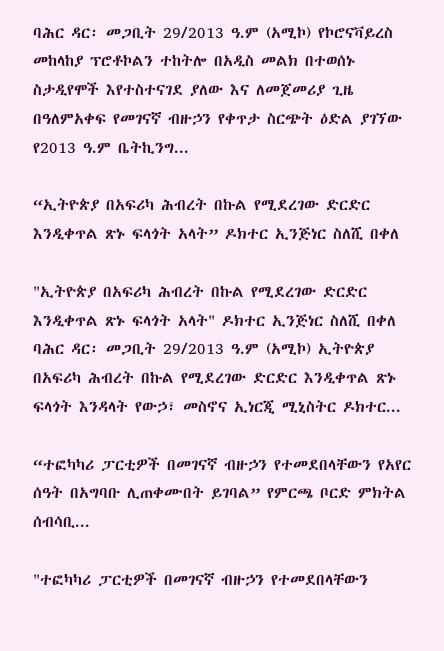ባሕር ዳር፡ መጋቢት 29/2013 ዓ.ም (አሚኮ) የኮሮናቫይረስ መከላከያ ፕሮቶኮልን ተከትሎ በአዲስ መልክ በተወሰኑ ስታዲየሞች እየተስተናገደ ያለው እና ለመጀመሪያ ጊዜ በዓለምአቀፍ የመገናኛ ብዙኃን የቀጥታ ስርጭት ዕድል ያገኘው የ2013 ዓ.ም ቤትኪንግ...

“ኢትዮጵያ በአፍሪካ ሕብረት በኩል የሚደረገው ድርድር እንዲቀጥል ጽኑ ፍላጎት አላት” ዶክተር ኢንጅነር ስለሺ በቀለ

"ኢትዮጵያ በአፍሪካ ሕብረት በኩል የሚደረገው ድርድር እንዲቀጥል ጽኑ ፍላጎት አላት" ዶክተር ኢንጅነር ስለሺ በቀለ ባሕር ዳር፡ መጋቢት 29/2013 ዓ.ም (አሚኮ) ኢትዮጵያ በአፍሪካ ሕብረት በኩል የሚደረገው ድርድር እንዲቀጥል ጽኑ ፍላጎት እንዳላት የውኃ፣ መስኖና ኢነርጂ ሚኒስትር ዶክተር...

“ተፎካካሪ ፓርቲዎች በመገናኛ ብዙኃን የተመደበላቸውን የአየር ሰዓት በአግባቡ ሊጠቀሙበት ይገባል” የምርጫ ቦርድ ምክትል ሰብሳቢ...

"ተፎካካሪ ፓርቲዎች በመገናኛ ብዙኃን የተመደበላቸውን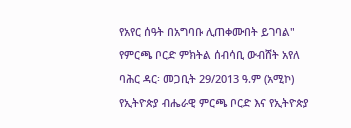የአየር ሰዓት በአግባቡ ሊጠቀሙበት ይገባል" የምርጫ ቦርድ ምክትል ሰብሳቢ ውብሸት አየለ ባሕር ዳር፡ መጋቢት 29/2013 ዓ.ም (አሚኮ) የኢትዮጵያ ብሔራዊ ምርጫ ቦርድ እና የኢትዮጵያ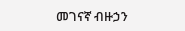መገናኛ ብዙኃን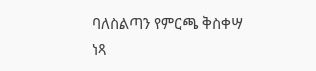ባለስልጣን የምርጫ ቅስቀሣ ነጻ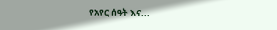የአየር ሰዓት እና...